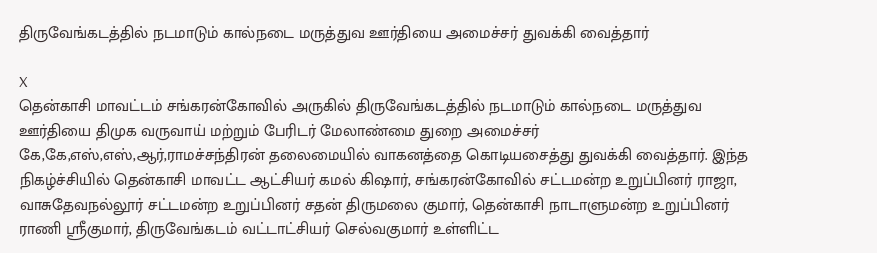திருவேங்கடத்தில் நடமாடும் கால்நடை மருத்துவ ஊர்தியை அமைச்சர் துவக்கி வைத்தார்

X
தென்காசி மாவட்டம் சங்கரன்கோவில் அருகில் திருவேங்கடத்தில் நடமாடும் கால்நடை மருத்துவ ஊர்தியை திமுக வருவாய் மற்றும் பேரிடர் மேலாண்மை துறை அமைச்சர் கே,கே,எஸ்,எஸ்,ஆர்,ராமச்சந்திரன் தலைமையில் வாகனத்தை கொடியசைத்து துவக்கி வைத்தார். இந்த நிகழ்ச்சியில் தென்காசி மாவட்ட ஆட்சியர் கமல் கிஷார், சங்கரன்கோவில் சட்டமன்ற உறுப்பினர் ராஜா, வாசுதேவநல்லூர் சட்டமன்ற உறுப்பினர் சதன் திருமலை குமார், தென்காசி நாடாளுமன்ற உறுப்பினர் ராணி ஸ்ரீகுமார், திருவேங்கடம் வட்டாட்சியர் செல்வகுமார் உள்ளிட்ட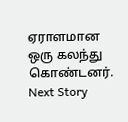ஏராளமான ஒரு கலந்து கொண்டனர்.
Next Story